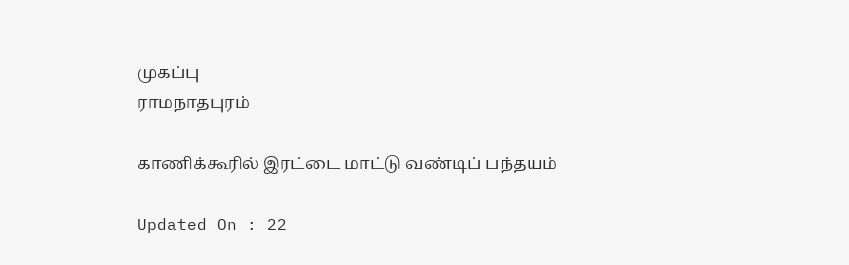முகப்பு
ராமநாதபுரம்

காணிக்கூரில் இரட்டை மாட்டு வண்டிப் பந்தயம்

Updated On : 22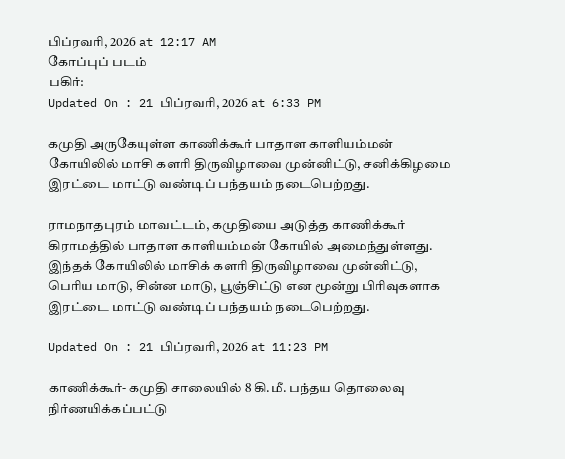பிப்ரவரி, 2026 at 12:17 AM
கோப்புப் படம்
பகிர்:
Updated On : 21 பிப்ரவரி, 2026 at 6:33 PM

கமுதி அருகேயுள்ள காணிக்கூர் பாதாள காளியம்மன் கோயிலில் மாசி களரி திருவிழாவை முன்னிட்டு, சனிக்கிழமை இரட்டை மாட்டு வண்டிப் பந்தயம் நடைபெற்றது.

ராமநாதபுரம் மாவட்டம், கமுதியை அடுத்த காணிக்கூர் கிராமத்தில் பாதாள காளியம்மன் கோயில் அமைந்துள்ளது. இந்தக் கோயிலில் மாசிக் களரி திருவிழாவை முன்னிட்டு, பெரிய மாடு, சின்ன மாடு, பூஞ்சிட்டு என மூன்று பிரிவுகளாக இரட்டை மாட்டு வண்டிப் பந்தயம் நடைபெற்றது.

Updated On : 21 பிப்ரவரி, 2026 at 11:23 PM

காணிக்கூர்- கமுதி சாலையில் 8 கி.மீ. பந்தய தொலைவு நிர்ணயிக்கப்பட்டு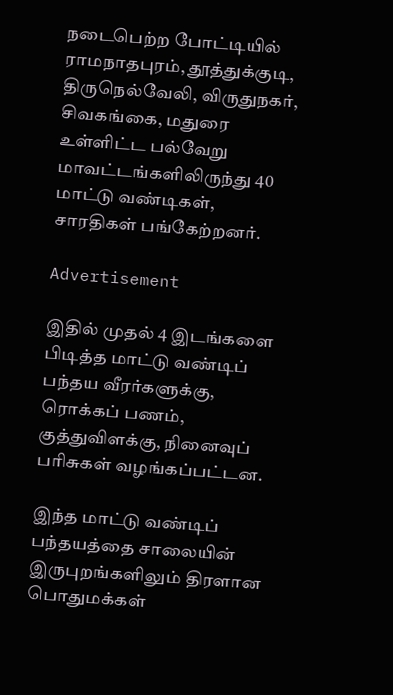நடைபெற்ற போட்டியில் ராமநாதபுரம், தூத்துக்குடி, திருநெல்வேலி, விருதுநகர், சிவகங்கை, மதுரை உள்ளிட்ட பல்வேறு மாவட்டங்களிலிருந்து 40 மாட்டு வண்டிகள், சாரதிகள் பங்கேற்றனர்.

Advertisement

இதில் முதல் 4 இடங்களை பிடித்த மாட்டு வண்டிப் பந்தய வீரர்களுக்கு, ரொக்கப் பணம், குத்துவிளக்கு, நினைவுப் பரிசுகள் வழங்கப்பட்டன.

இந்த மாட்டு வண்டிப் பந்தயத்தை சாலையின் இருபுறங்களிலும் திரளான பொதுமக்கள்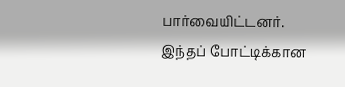பார்வையிட்டனர். இந்தப் போட்டிக்கான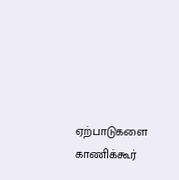ஏற்பாடுகளை காணிக்கூர்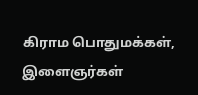கிராம பொதுமக்கள், இளைஞர்கள்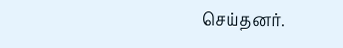செய்தனர்.